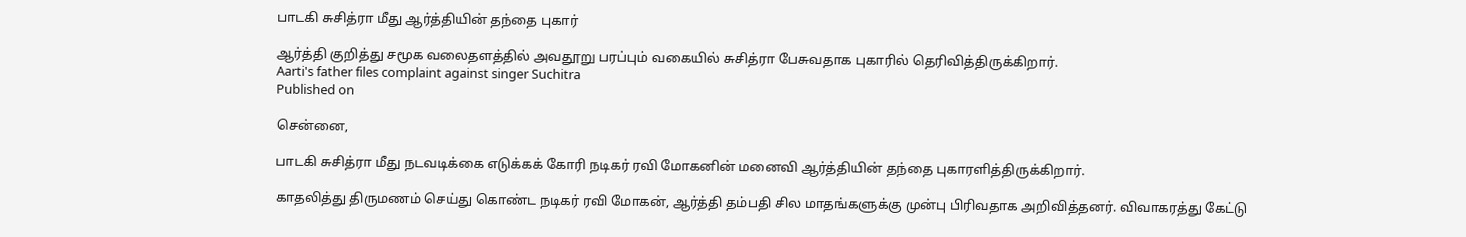பாடகி சுசித்ரா மீது ஆர்த்தியின் தந்தை புகார்

ஆர்த்தி குறித்து சமூக வலைதளத்தில் அவதூறு பரப்பும் வகையில் சுசித்ரா பேசுவதாக புகாரில் தெரிவித்திருக்கிறார்.
Aarti's father files complaint against singer Suchitra
Published on

சென்னை,

பாடகி சுசித்ரா மீது நடவடிக்கை எடுக்கக் கோரி நடிகர் ரவி மோகனின் மனைவி ஆர்த்தியின் தந்தை புகாரளித்திருக்கிறார்.

காதலித்து திருமணம் செய்து கொண்ட நடிகர் ரவி மோகன், ஆர்த்தி தம்பதி சில மாதங்களுக்கு முன்பு பிரிவதாக அறிவித்தனர். விவாகரத்து கேட்டு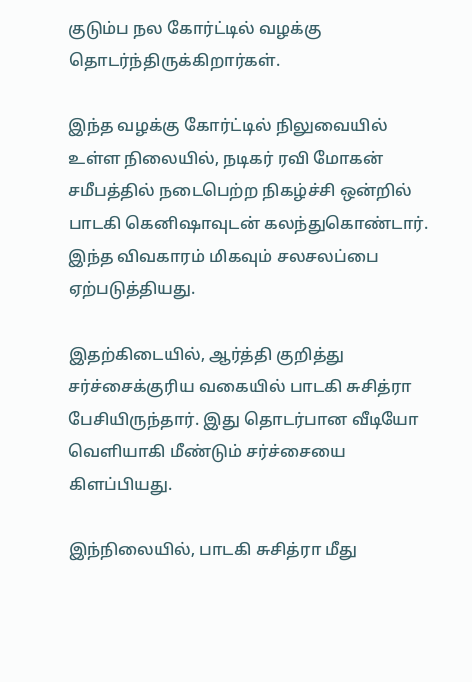குடும்ப நல கோர்ட்டில் வழக்கு தொடர்ந்திருக்கிறார்கள்.

இந்த வழக்கு கோர்ட்டில் நிலுவையில் உள்ள நிலையில், நடிகர் ரவி மோகன் சமீபத்தில் நடைபெற்ற நிகழ்ச்சி ஒன்றில் பாடகி கெனிஷாவுடன் கலந்துகொண்டார். இந்த விவகாரம் மிகவும் சலசலப்பை ஏற்படுத்தியது.

இதற்கிடையில், ஆர்த்தி குறித்து சர்ச்சைக்குரிய வகையில் பாடகி சுசித்ரா பேசியிருந்தார். இது தொடர்பான வீடியோ வெளியாகி மீண்டும் சர்ச்சையை கிளப்பியது.

இந்நிலையில், பாடகி சுசித்ரா மீது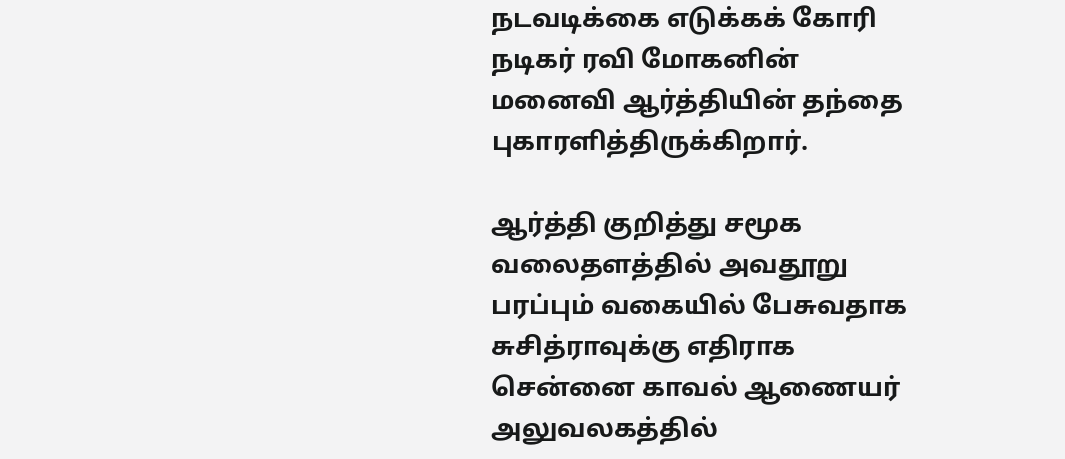நடவடிக்கை எடுக்கக் கோரி நடிகர் ரவி மோகனின் மனைவி ஆர்த்தியின் தந்தை புகாரளித்திருக்கிறார்.

ஆர்த்தி குறித்து சமூக வலைதளத்தில் அவதூறு பரப்பும் வகையில் பேசுவதாக சுசித்ராவுக்கு எதிராக சென்னை காவல் ஆணையர் அலுவலகத்தில்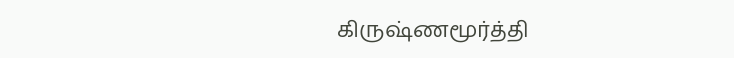கிருஷ்ணமூர்த்தி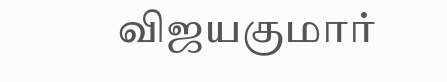விஜயகுமார்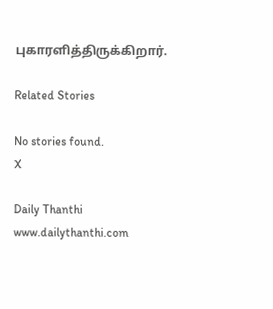புகாரளித்திருக்கிறார்.

Related Stories

No stories found.
X

Daily Thanthi
www.dailythanthi.com